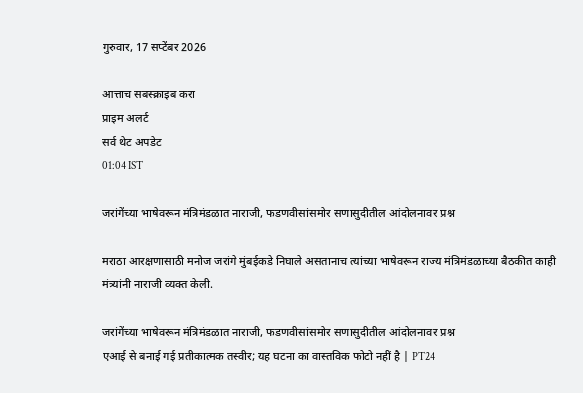गुरुवार, 17 सप्टेंबर 2026

आत्ताच सबस्क्राइब करा
प्राइम अलर्ट
सर्व थेट अपडेट
01:04 IST

जरांगेंच्या भाषेवरून मंत्रिमंडळात नाराजी, फडणवीसांसमोर सणासुदीतील आंदोलनावर प्रश्न

मराठा आरक्षणासाठी मनोज जरांगे मुंबईकडे निघाले असतानाच त्यांच्या भाषेवरून राज्य मंत्रिमंडळाच्या बैठकीत काही मंत्र्यांनी नाराजी व्यक्त केली.

जरांगेंच्या भाषेवरून मंत्रिमंडळात नाराजी, फडणवीसांसमोर सणासुदीतील आंदोलनावर प्रश्न
एआई से बनाई गई प्रतीकात्मक तस्वीर; यह घटना का वास्तविक फोटो नहीं है | PT24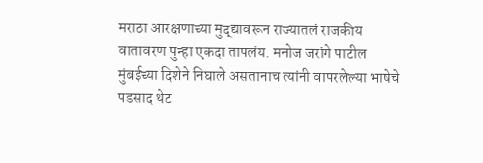मराठा आरक्षणाच्या मुद्द्यावरून राज्यातलं राजकीय वातावरण पुन्हा एकदा तापलंय. मनोज जरांगे पाटील मुंबईच्या दिशेने निघाले असतानाच त्यांनी वापरलेल्या भाषेचे पडसाद थेट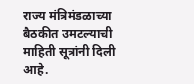राज्य मंत्रिमंडळाच्या बैठकीत उमटल्याची माहिती सूत्रांनी दिली आहे.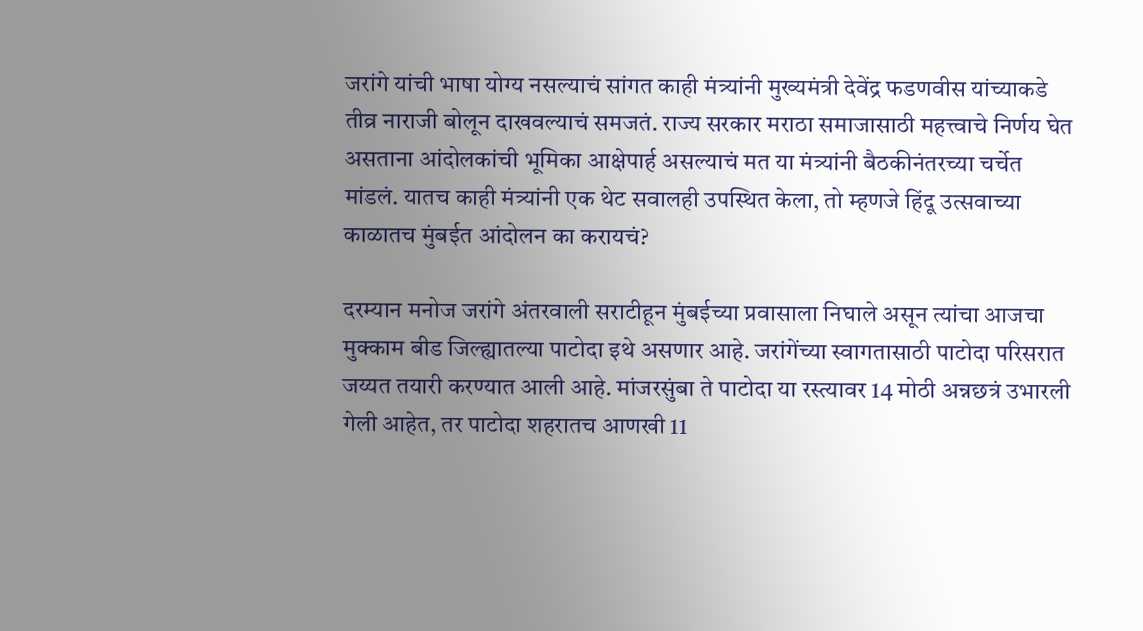जरांगे यांची भाषा योग्य नसल्याचं सांगत काही मंत्र्यांनी मुख्यमंत्री देवेंद्र फडणवीस यांच्याकडे तीव्र नाराजी बोलून दाखवल्याचं समजतं. राज्य सरकार मराठा समाजासाठी महत्त्वाचे निर्णय घेत असताना आंदोलकांची भूमिका आक्षेपार्ह असल्याचं मत या मंत्र्यांनी बैठकीनंतरच्या चर्चेत मांडलं. यातच काही मंत्र्यांनी एक थेट सवालही उपस्थित केला, तो म्हणजे हिंदू उत्सवाच्या काळातच मुंबईत आंदोलन का करायचं?

दरम्यान मनोज जरांगे अंतरवाली सराटीहून मुंबईच्या प्रवासाला निघाले असून त्यांचा आजचा मुक्काम बीड जिल्ह्यातल्या पाटोदा इथे असणार आहे. जरांगेंच्या स्वागतासाठी पाटोदा परिसरात जय्यत तयारी करण्यात आली आहे. मांजरसुंबा ते पाटोदा या रस्त्यावर 14 मोठी अन्नछत्रं उभारली गेली आहेत, तर पाटोदा शहरातच आणखी 11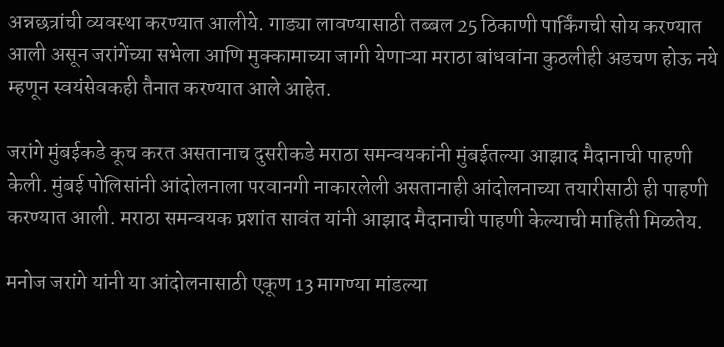अन्नछत्रांची व्यवस्था करण्यात आलीये. गाड्या लावण्यासाठी तब्बल 25 ठिकाणी पार्किंगची सोय करण्यात आली असून जरांगेंच्या सभेला आणि मुक्कामाच्या जागी येणाऱ्या मराठा बांधवांना कुठलीही अडचण होऊ नये म्हणून स्वयंसेवकही तैनात करण्यात आले आहेत.

जरांगे मुंबईकडे कूच करत असतानाच दुसरीकडे मराठा समन्वयकांनी मुंबईतल्या आझाद मैदानाची पाहणी केली. मुंबई पोलिसांनी आंदोलनाला परवानगी नाकारलेली असतानाही आंदोलनाच्या तयारीसाठी ही पाहणी करण्यात आली. मराठा समन्वयक प्रशांत सावंत यांनी आझाद मैदानाची पाहणी केल्याची माहिती मिळतेय.

मनोज जरांगे यांनी या आंदोलनासाठी एकूण 13 मागण्या मांडल्या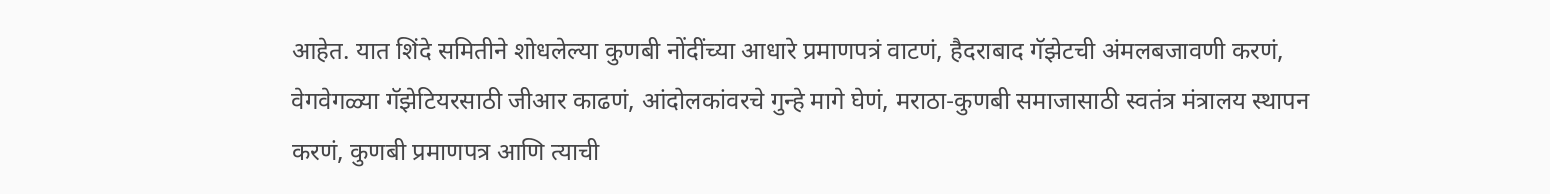आहेत. यात शिंदे समितीने शोधलेल्या कुणबी नोंदींच्या आधारे प्रमाणपत्रं वाटणं, हैदराबाद गॅझेटची अंमलबजावणी करणं, वेगवेगळ्या गॅझेटियरसाठी जीआर काढणं, आंदोलकांवरचे गुन्हे मागे घेणं, मराठा-कुणबी समाजासाठी स्वतंत्र मंत्रालय स्थापन करणं, कुणबी प्रमाणपत्र आणि त्याची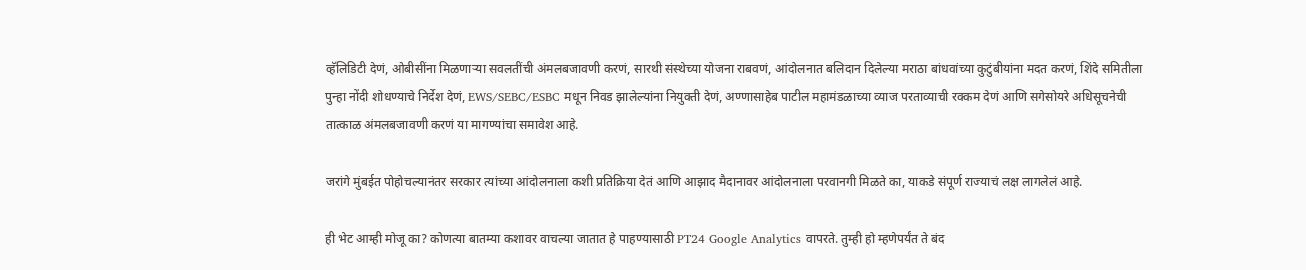व्हॅलिडिटी देणं, ओबीसींना मिळणाऱ्या सवलतींची अंमलबजावणी करणं, सारथी संस्थेच्या योजना राबवणं, आंदोलनात बलिदान दिलेल्या मराठा बांधवांच्या कुटुंबीयांना मदत करणं, शिंदे समितीला पुन्हा नोंदी शोधण्याचे निर्देश देणं, EWS/SEBC/ESBC मधून निवड झालेल्यांना नियुक्ती देणं, अण्णासाहेब पाटील महामंडळाच्या व्याज परताव्याची रक्कम देणं आणि सगेसोयरे अधिसूचनेची तात्काळ अंमलबजावणी करणं या मागण्यांचा समावेश आहे.

जरांगे मुंबईत पोहोचल्यानंतर सरकार त्यांच्या आंदोलनाला कशी प्रतिक्रिया देतं आणि आझाद मैदानावर आंदोलनाला परवानगी मिळते का, याकडे संपूर्ण राज्याचं लक्ष लागलेलं आहे.

ही भेट आम्ही मोजू का? कोणत्या बातम्या कशावर वाचल्या जातात हे पाहण्यासाठी PT24 Google Analytics वापरते. तुम्ही हो म्हणेपर्यंत ते बंद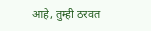आहे, तुम्ही ठरवत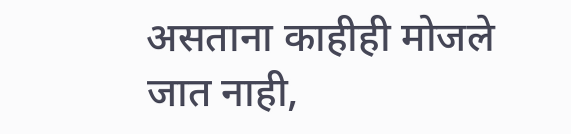असताना काहीही मोजले जात नाही,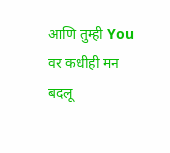आणि तुम्ही You वर कधीही मन बदलू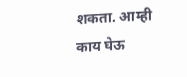शकता. आम्ही काय घेऊ